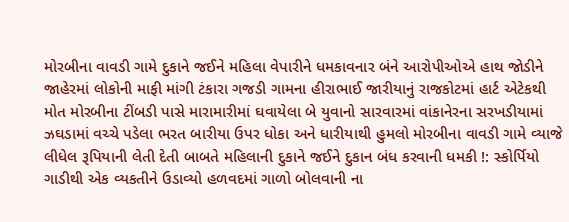મોરબીના વાવડી ગામે દુકાને જઈને મહિલા વેપારીને ધમકાવનાર બંને આરોપીઓએ હાથ જોડીને જાહેરમાં લોકોની માફી માંગી ટંકારા ગજડી ગામના હીરાભાઈ જારીયાનું રાજકોટમાં હાર્ટ એટેકથી મોત મોરબીના ટીંબડી પાસે મારામારીમાં ઘવાયેલા બે યુવાનો સારવારમાં વાંકાનેરના સરખડીયામાં ઝઘડામાં વચ્ચે પડેલા ભરત બારીયા ઉપર ધોકા અને ધારીયાથી હુમલો મોરબીના વાવડી ગામે વ્યાજે લીધેલ રૂપિયાની લેતી દેતી બાબતે મહિલાની દુકાને જઈને દુકાન બંધ કરવાની ધમકી !: સ્કોર્પિયો ગાડીથી એક વ્યકતીને ઉડાવ્યો હળવદમાં ગાળો બોલવાની ના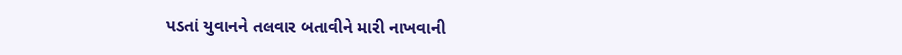પડતાં યુવાનને તલવાર બતાવીને મારી નાખવાની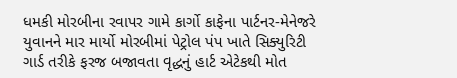ધમકી મોરબીના રવાપર ગામે કાર્ગો કાફેના પાર્ટનર-મેનેજરે યુવાનને માર માર્યો મોરબીમાં પેટ્રોલ પંપ ખાતે સિક્યુરિટી ગાર્ડ તરીકે ફરજ બજાવતા વૃદ્ધનું હાર્ટ એટેકથી મોત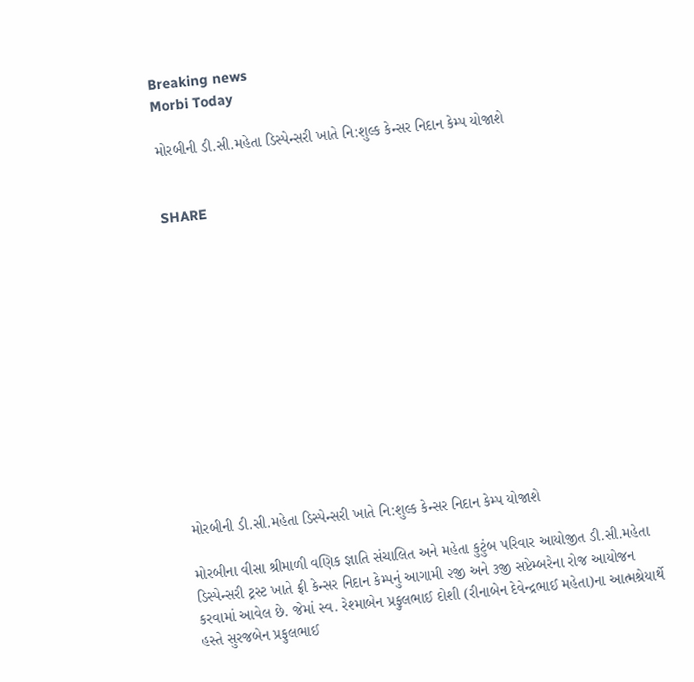Breaking news
Morbi Today

મોરબીની ડી.સી.મહેતા ડિસ્પેન્સરી ખાતે નિ:શુલ્ક કેન્સર નિદાન કેમ્પ યોજાશે


SHARE













મોરબીની ડી.સી.મહેતા ડિસ્પેન્સરી ખાતે નિ:શુલ્ક કેન્સર નિદાન કેમ્પ યોજાશે

મોરબીના વીસા શ્રીમાળી વણિક જ્ઞાતિ સંચાલિત અને મહેતા કુટુંબ પરિવાર આયોજીત ડી.સી.મહેતા ડિસ્પેન્સરી ટ્રસ્ટ ખાતે ફ્રી કેન્સર નિદાન કેમ્પનું આગામી ૨જી અને ૩જી સપ્ટેમ્બરેના રોજ આયોજન કરવામાં આવેલ છે. જેમાં સ્વ. રેશ્માબેન પ્રફુલભાઈ દોશી (રીનાબેન દેવેન્દ્રભાઈ મહેતા)ના આત્મશ્રેયાર્થે હસ્તે સુરજબેન પ્રફુલભાઈ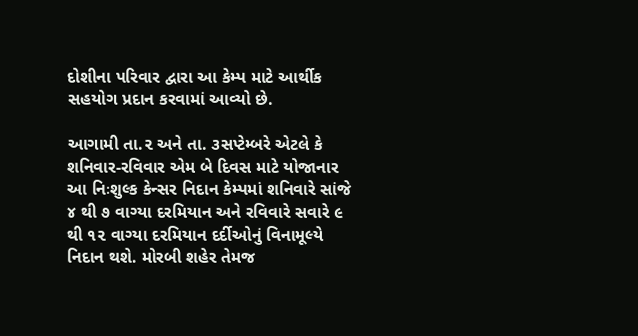દોશીના પરિવાર દ્વારા આ કેમ્પ માટે આર્થીક સહયોગ પ્રદાન કરવામાં આવ્યો છે.

આગામી તા.૨ અને તા. ૩સપ્ટેમ્બરે એટલે કે શનિવાર-રવિવાર એમ બે દિવસ માટે યોજાનાર આ નિઃશુલ્ક કેન્સર નિદાન કેમ્પમાં શનિવારે સાંજે ૪ થી ૭ વાગ્યા દરમિયાન અને રવિવારે સવારે ૯ થી ૧૨ વાગ્યા દરમિયાન દર્દીઓનું વિનામૂલ્યે નિદાન થશે. મોરબી શહેર તેમજ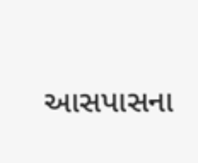આસપાસના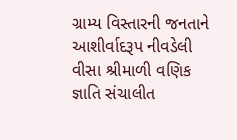ગ્રામ્ય વિસ્તારની જનતાને આશીર્વાદરૂપ નીવડેલી વીસા શ્રીમાળી વણિક જ્ઞાતિ સંચાલીત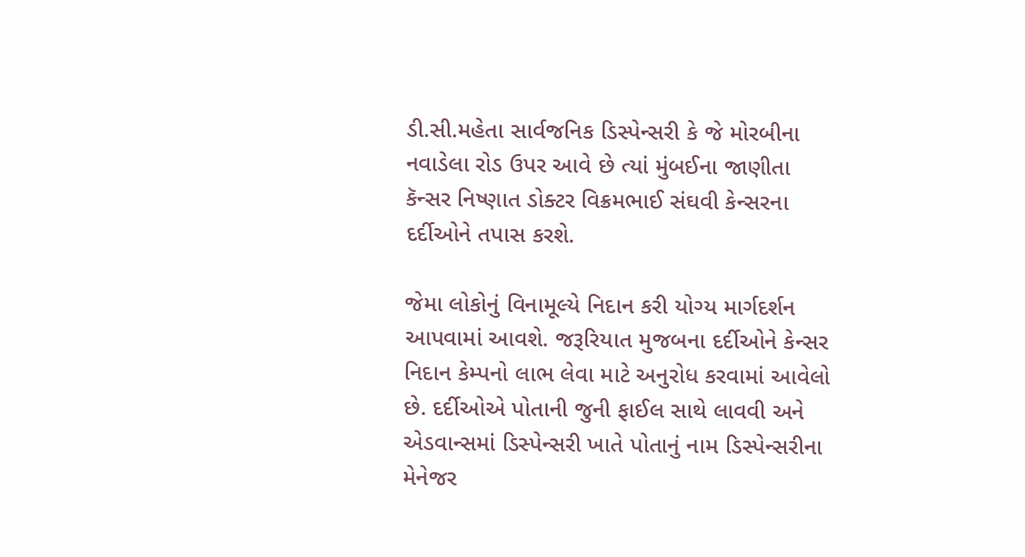ડી.સી.મહેતા સાર્વજનિક ડિસ્પેન્સરી કે જે મોરબીના નવાડેલા રોડ ઉપર આવે છે ત્યાં મુંબઈના જાણીતા કૅન્સર નિષ્ણાત ડોક્ટર વિક્રમભાઈ સંઘવી કેન્સરના દર્દીઓને તપાસ કરશે.

જેમા લોકોનું વિનામૂલ્યે નિદાન કરી યોગ્ય માર્ગદર્શન આપવામાં આવશે. જરૂરિયાત મુજબના દર્દીઓને કેન્સર નિદાન કેમ્પનો લાભ લેવા માટે અનુરોધ કરવામાં આવેલો છે. દર્દીઓએ પોતાની જુની ફાઈલ સાથે લાવવી અને એડવાન્સમાં ડિસ્પેન્સરી ખાતે પોતાનું નામ ડિસ્પેન્સરીના મેનેજર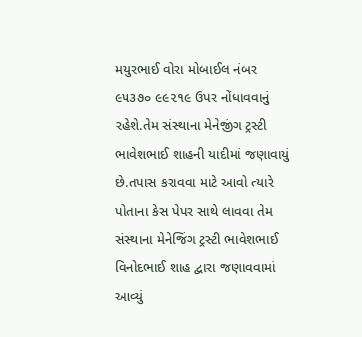મયુરભાઈ વોરા મોબાઈલ નંબર ૯૫૩૭૦ ૯૯૨૧૯ ઉપર નોંધાવવાનું રહેશે.તેમ સંસ્થાના મેનેજીંગ ટ્રસ્ટી ભાવેશભાઈ શાહની યાદીમાં જણાવાયું છે.તપાસ કરાવવા માટે આવો ત્યારે પોતાના કેસ પેપર સાથે લાવવા તેમ સંસ્થાના મેનેજિંગ ટ્રસ્ટી ભાવેશભાઈ વિનોદભાઈ શાહ દ્વારા જણાવવામાં આવ્યું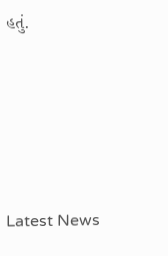હતું.






Latest News